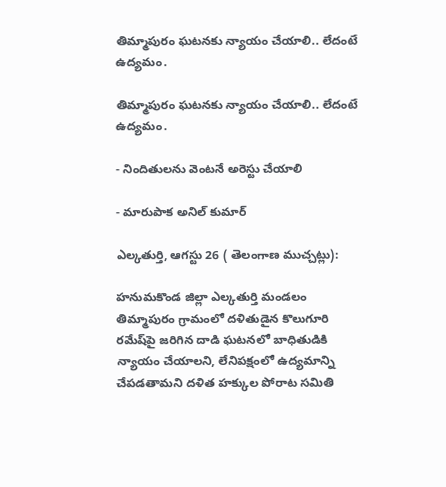తిమ్మాపురం ఘటనకు న్యాయం చేయాలి.. లేదంటే ఉద్యమం.

తిమ్మాపురం ఘటనకు న్యాయం చేయాలి.. లేదంటే ఉద్యమం.

- నిందితులను వెంటనే అరెస్టు చేయాలి

- మారుపాక అనిల్ కుమార్

ఎల్కతుర్తి, ఆగస్టు 26 ( తెలంగాణ ముచ్చట్లు):

హనుమకొండ జిల్లా ఎల్కతుర్తి మండలం తిమ్మాపురం గ్రామంలో దళితుడైన కొలుగూరి రమేష్‌పై జరిగిన దాడి ఘటనలో బాధితుడికి న్యాయం చేయాలని, లేనిపక్షంలో ఉద్యమాన్ని చేపడతామని దళిత హక్కుల పోరాట సమితి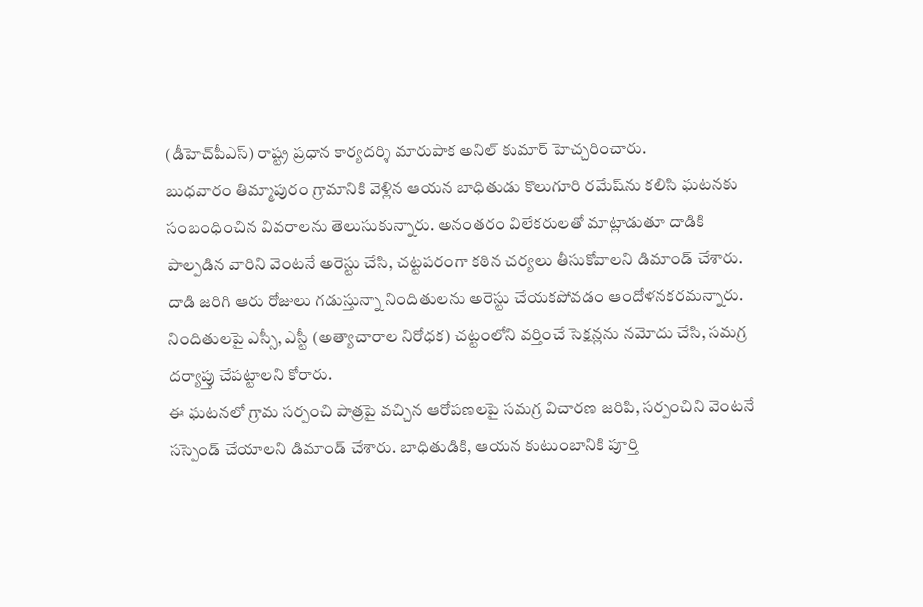(డీహెచ్‌పీఎస్) రాష్ట్ర ప్రధాన కార్యదర్శి మారుపాక అనిల్ కుమార్ హెచ్చరించారు.
బుధవారం తిమ్మాపురం గ్రామానికి వెళ్లిన ఆయన బాధితుడు కొలుగూరి రమేష్‌ను కలిసి ఘటనకు సంబంధించిన వివరాలను తెలుసుకున్నారు. అనంతరం విలేకరులతో మాట్లాడుతూ దాడికి పాల్పడిన వారిని వెంటనే అరెస్టు చేసి, చట్టపరంగా కఠిన చర్యలు తీసుకోవాలని డిమాండ్ చేశారు.
దాడి జరిగి ఆరు రోజులు గడుస్తున్నా నిందితులను అరెస్టు చేయకపోవడం ఆందోళనకరమన్నారు. నిందితులపై ఎస్సీ, ఎస్టీ (అత్యాచారాల నిరోధక) చట్టంలోని వర్తించే సెక్షన్లను నమోదు చేసి, సమగ్ర దర్యాప్తు చేపట్టాలని కోరారు.
ఈ ఘటనలో గ్రామ సర్పంచి పాత్రపై వచ్చిన ఆరోపణలపై సమగ్ర విచారణ జరిపి, సర్పంచిని వెంటనే సస్పెండ్ చేయాలని డిమాండ్ చేశారు. బాధితుడికి, ఆయన కుటుంబానికి పూర్తి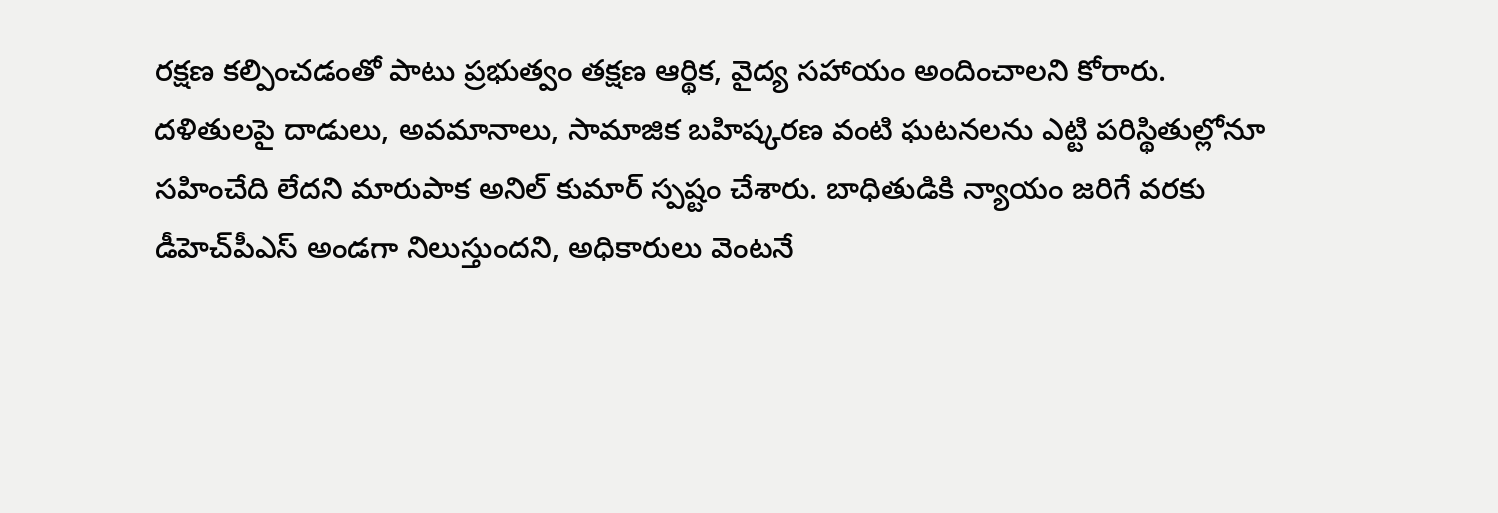రక్షణ కల్పించడంతో పాటు ప్రభుత్వం తక్షణ ఆర్థిక, వైద్య సహాయం అందించాలని కోరారు.
దళితులపై దాడులు, అవమానాలు, సామాజిక బహిష్కరణ వంటి ఘటనలను ఎట్టి పరిస్థితుల్లోనూ సహించేది లేదని మారుపాక అనిల్ కుమార్ స్పష్టం చేశారు. బాధితుడికి న్యాయం జరిగే వరకు డీహెచ్‌పీఎస్ అండగా నిలుస్తుందని, అధికారులు వెంటనే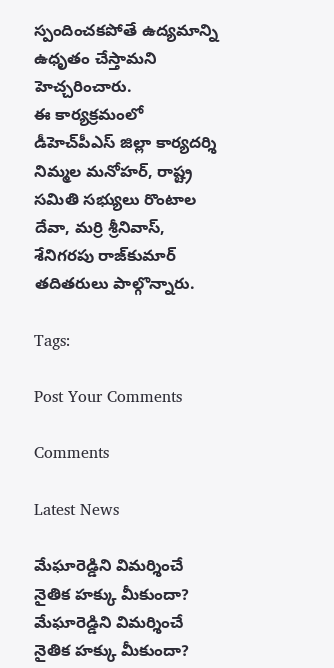స్పందించకపోతే ఉద్యమాన్ని ఉధృతం చేస్తామని హెచ్చరించారు.
ఈ కార్యక్రమంలో డీహెచ్‌పీఎస్ జిల్లా కార్యదర్శి నిమ్మల మనోహర్, రాష్ట్ర సమితి సభ్యులు రొంటాల దేవా, మర్రి శ్రీనివాస్, శేనిగరపు రాజ్‌కుమార్ తదితరులు పాల్గొన్నారు.

Tags:

Post Your Comments

Comments

Latest News

మేఘారెడ్డిని విమర్శించే నైతిక హక్కు మీకుందా? మేఘారెడ్డిని విమర్శించే నైతిక హక్కు మీకుందా?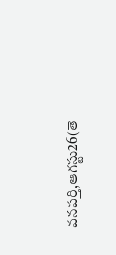వనపర్తి,ఆగస్టు26(తె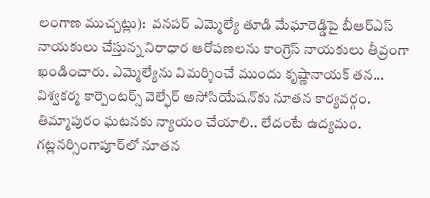లంగాణ ముచ్చట్లు):  వనపర్ ఎమ్మెల్యే తూడి మేఘారెడ్డిపై బీఆర్‌ఎస్‌ నాయకులు చేస్తున్న నిరాధార ఆరోపణలను కాంగ్రెస్‌ నాయకులు తీవ్రంగా ఖండించారు. ఎమ్మెల్యేను విమర్శించే ముందు కృష్ణానాయక్‌ తన...
విశ్వకర్మ కార్పెంటర్స్‌ వెల్ఫేర్‌ అసోసియేషన్‌కు నూతన కార్యవర్గం.
తిమ్మాపురం ఘటనకు న్యాయం చేయాలి.. లేదంటే ఉద్యమం.
గట్లనర్సింగాపూర్‌లో నూతన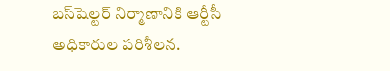బస్‌షెల్టర్ నిర్మాణానికి ఆర్టీసీ అధికారుల పరిశీలన.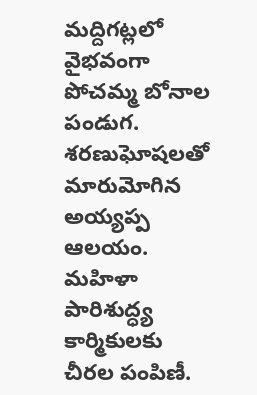మద్దిగట్లలో వైభవంగా పోచమ్మ బోనాల పండుగ.
శరణుఘోషలతో మారుమోగిన అయ్యప్ప ఆలయం.
మహిళా పారిశుద్ధ్య కార్మికులకు చీరల పంపిణీ.